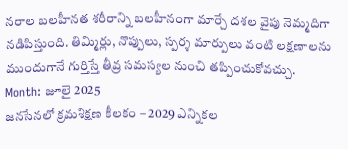నరాల బలహీనత శరీరాన్ని బలహీనంగా మార్చే దశల వైపు నెమ్మదిగా నడిపిస్తుంది. తిమ్మిర్లు, నొప్పులు, స్పర్శ మార్పులు వంటి లక్షణాలను ముందుగానే గుర్తిస్తే తీవ్ర సమస్యల నుంచి తప్పించుకోవచ్చు.
Month: జూలై 2025
జనసేనలో క్రమశిక్షణ కీలకం – 2029 ఎన్నికల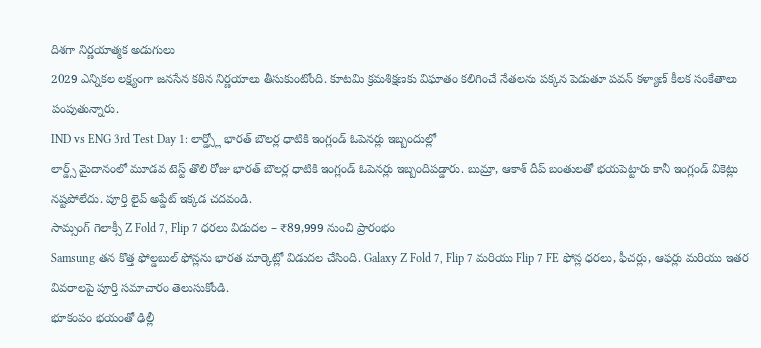దిశగా నిర్ణయాత్మక అడుగులు
2029 ఎన్నికల లక్ష్యంగా జనసేన కఠిన నిర్ణయాలు తీసుకుంటోంది. కూటమి క్రమశిక్షణకు విఘాతం కలిగించే నేతలను పక్కన పెడుతూ పవన్ కళ్యాణ్ కీలక సంకేతాలు పంపుతున్నారు.
IND vs ENG 3rd Test Day 1: లార్డ్స్లో భారత్ బౌలర్ల ధాటికి ఇంగ్లండ్ ఓపెనర్లు ఇబ్బందుల్లో
లార్డ్స్ మైదానంలో మూడవ టెస్ట్ తొలి రోజు భారత్ బౌలర్ల ధాటికి ఇంగ్లండ్ ఓపెనర్లు ఇబ్బందిపడ్డారు. బుమ్రా, ఆకాశ్ దీప్ బంతులతో భయపెట్టారు కానీ ఇంగ్లండ్ వికెట్లు నష్టపోలేదు. పూర్తి లైవ్ అప్డేట్ ఇక్కడ చదవండి.
సామ్సంగ్ గెలాక్సీ Z Fold 7, Flip 7 ధరలు విడుదల – ₹89,999 నుంచి ప్రారంభం
Samsung తన కొత్త ఫోల్డబుల్ ఫోన్లను భారత మార్కెట్లో విడుదల చేసింది. Galaxy Z Fold 7, Flip 7 మరియు Flip 7 FE ఫోన్ల ధరలు, ఫీచర్లు, ఆఫర్లు మరియు ఇతర వివరాలపై పూర్తి సమాచారం తెలుసుకోండి.
భూకంపం భయంతో ఢిల్లీ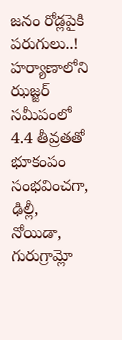జనం రోడ్లపైకి పరుగులు..!
హర్యాణాలోని ఝజ్జర్ సమీపంలో 4.4 తీవ్రతతో భూకంపం సంభవించగా, ఢిల్లీ, నోయిడా, గురుగ్రామ్లో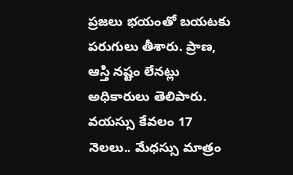ప్రజలు భయంతో బయటకు పరుగులు తీశారు. ప్రాణ, ఆస్తి నష్టం లేనట్లు అధికారులు తెలిపారు.
వయస్సు కేవలం 17 నెలలు.. మేధస్సు మాత్రం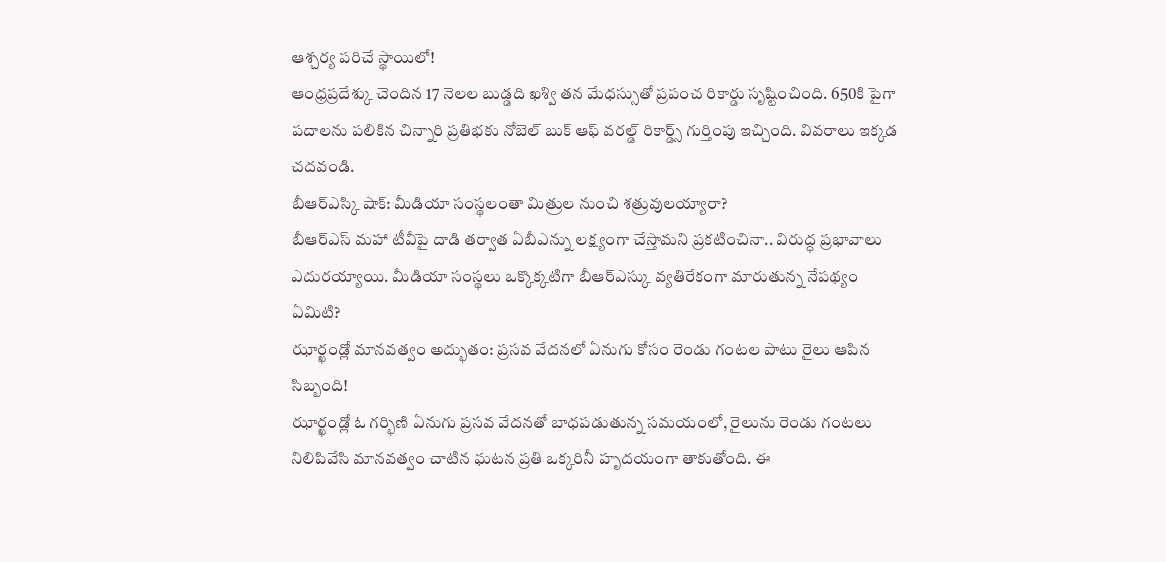ఆశ్చర్య పరిచే స్థాయిలో!
ఆంధ్రప్రదేశ్కు చెందిన 17 నెలల బుడ్డది ఖశ్వి తన మేధస్సుతో ప్రపంచ రికార్డు సృష్టించింది. 650కి పైగా పదాలను పలికిన చిన్నారి ప్రతిభకు నోబెల్ బుక్ ఆఫ్ వరల్డ్ రికార్డ్స్ గుర్తింపు ఇచ్చింది. వివరాలు ఇక్కడ చదవండి.
బీఆర్ఎస్కి షాక్: మీడియా సంస్థలంతా మిత్రుల నుంచి శత్రువులయ్యారా?
బీఆర్ఎస్ మహా టీవీపై దాడి తర్వాత ఏబీఎన్ను లక్ష్యంగా చేస్తామని ప్రకటించినా.. విరుద్ధ ప్రభావాలు ఎదురయ్యాయి. మీడియా సంస్థలు ఒక్కొక్కటిగా బీఆర్ఎస్కు వ్యతిరేకంగా మారుతున్న నేపథ్యం ఏమిటి?
ఝార్ఖండ్లో మానవత్వం అద్భుతం: ప్రసవ వేదనలో ఏనుగు కోసం రెండు గంటల పాటు రైలు ఆపిన సిబ్బంది!
ఝార్ఖండ్లో ఓ గర్భిణి ఏనుగు ప్రసవ వేదనతో బాధపడుతున్న సమయంలో, రైలును రెండు గంటలు నిలిపివేసి మానవత్వం చాటిన ఘటన ప్రతి ఒక్కరినీ హృదయంగా తాకుతోంది. ఈ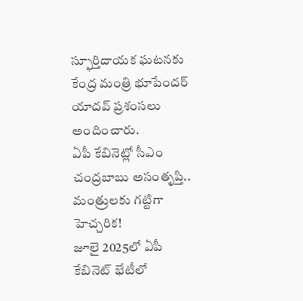స్ఫూర్తిదాయక ఘటనకు కేంద్ర మంత్రి భూపేందర్ యాదవ్ ప్రశంసలు అందించారు.
ఏపీ కేబినెట్లో సీఎం చంద్రబాబు అసంతృప్తి.. మంత్రులకు గట్టిగా హెచ్చరిక!
జూలై 2025లో ఏపీ కేబినెట్ భేటీలో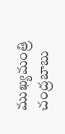ముఖ్యమంత్రి చంద్రబాబు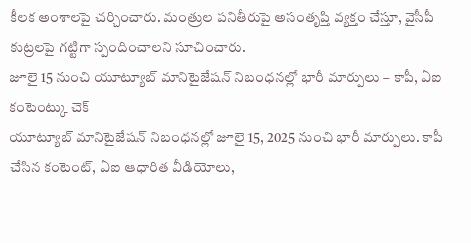కీలక అంశాలపై చర్చించారు. మంత్రుల పనితీరుపై అసంతృప్తి వ్యక్తం చేస్తూ, వైసీపీ కుట్రలపై గట్టిగా స్పందించాలని సూచించారు.
జూలై 15 నుంచి యూట్యూబ్ మానిటైజేషన్ నిబంధనల్లో భారీ మార్పులు – కాపీ, ఏఐ కంటెంట్కు చెక్
యూట్యూబ్ మానిటైజేషన్ నిబంధనల్లో జూలై 15, 2025 నుంచి భారీ మార్పులు. కాపీ చేసిన కంటెంట్, ఏఐ ఆధారిత వీడియోలు,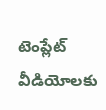టెంప్లేట్ వీడియోలకు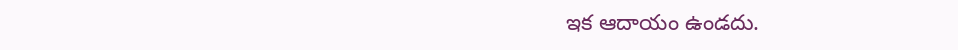ఇక ఆదాయం ఉండదు.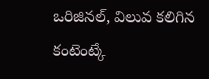ఒరిజినల్, విలువ కలిగిన కంటెంట్కే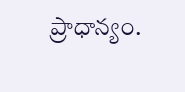ప్రాధాన్యం.